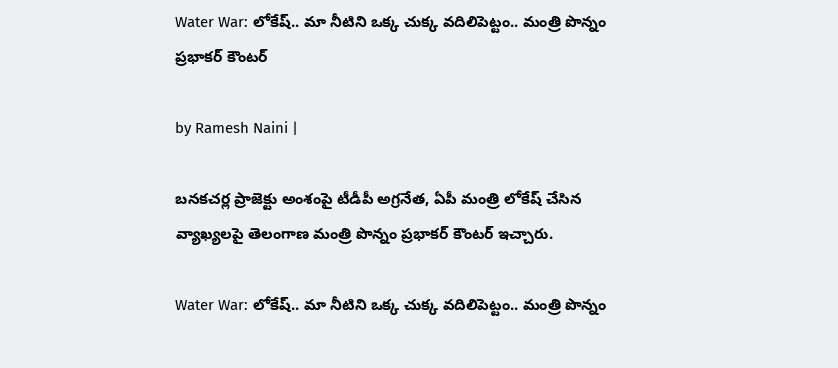Water War: లోకేష్.. మా నీటిని ఒక్క చుక్క వదిలిపెట్టం.. మంత్రి పొన్నం ప్రభాకర్ కౌంటర్

by Ramesh Naini |

బనకచర్ల ప్రాజెక్టు అంశంపై టీడీపీ అగ్రనేత, ఏపీ మంత్రి లోకేష్ చేసిన వ్యాఖ్యలపై తెలంగాణ మంత్రి పొన్నం ప్రభాకర్ కౌంటర్ ఇచ్చారు.

Water War: లోకేష్.. మా నీటిని ఒక్క చుక్క వదిలిపెట్టం.. మంత్రి పొన్నం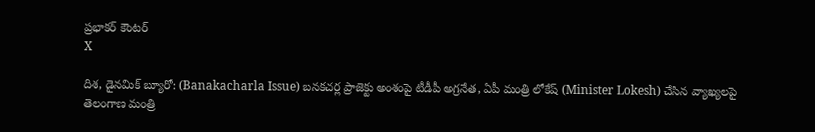ప్రభాకర్ కౌంటర్
X

దిశ, డైనమిక్ బ్యూరో: (Banakacharla Issue) బనకచర్ల ప్రాజెక్టు అంశంపై టీడీపీ అగ్రనేత, ఏపీ మంత్రి లోకేష్ (Minister Lokesh) చేసిన వ్యాఖ్యలపై తెలంగాణ మంత్రి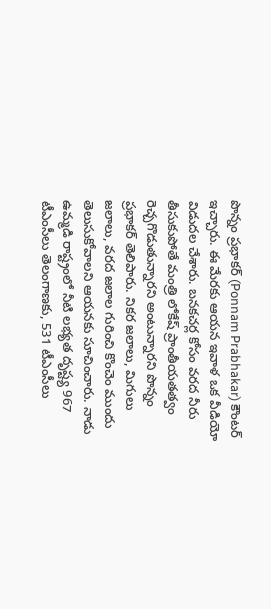పొన్నం ప్రభాకర్ (Ponnam Prabhakar) కౌంటర్ ఇచ్చారు. ఈ మేరకు ఆయన ఇవాళ ఒక వీడియో విడుదల చేశారు. బనకచర్ల కోసం వరద నీరు తీసుకుపోతే మంత్రి లోకేష్ ప్రాంతీయతత్వం రెచ్చగొడుతున్నారని అంటున్నారని పొన్నం ప్రభాకర్ తెలిపారు. నికర జలాలు, మిగులు జలాలు, వరద జలాల గురించి కొంచెం ముందు తెలుసుకోవాలని ఆయనకు సూచించారు. నాడు ఉమ్మడి రాష్ట్రంలో నీటి లభ్యత దృష్ట్య 967 టీఎంసీలు తెలంగాణకు, 531 టీఎంసీలు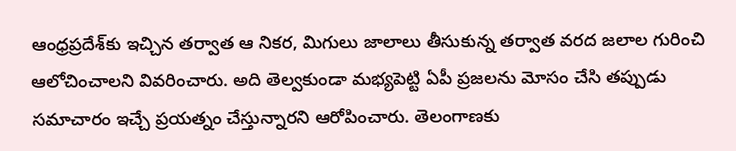ఆంధ్రప్రదేశ్‌కు ఇచ్చిన తర్వాత ఆ నికర, మిగులు జాలాలు తీసుకున్న తర్వాత వరద జలాల గురించి ఆలోచించాలని వివరించారు. అది తెల్వకుండా మభ్యపెట్టి ఏపీ ప్రజలను మోసం చేసి తప్పుడు సమాచారం ఇచ్చే ప్రయత్నం చేస్తున్నారని ఆరోపించారు. తెలంగాణకు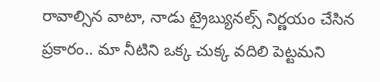రావాల్సిన వాటా, నాడు ట్రైబ్యునల్స్ నిర్ణయం చేసిన ప్రకారం.. మా నీటిని ఒక్క చుక్క వదిలి పెట్టమని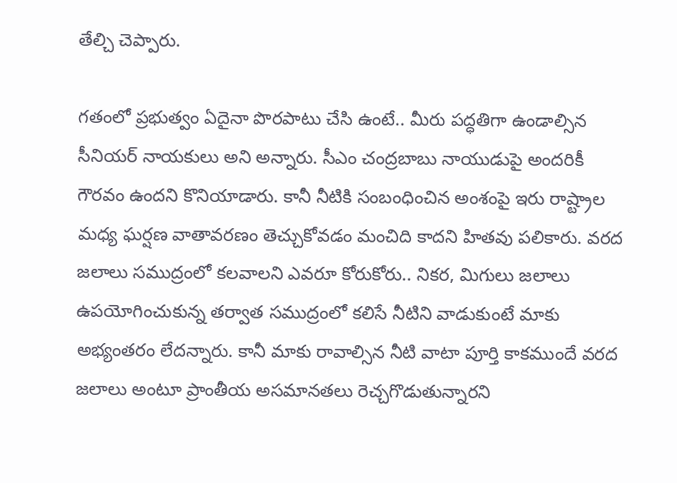తేల్చి చెప్పారు.

గతంలో ప్రభుత్వం ఏదైనా పొరపాటు చేసి ఉంటే.. మీరు పద్ధతిగా ఉండాల్సిన సీనియర్ నాయకులు అని అన్నారు. సీఎం చంద్రబాబు నాయుడుపై అందరికీ గౌరవం ఉందని కొనియాడారు. కానీ నీటికి సంబంధించిన అంశంపై ఇరు రాష్ట్రాల మధ్య ఘర్షణ వాతావరణం తెచ్చుకోవడం మంచిది కాదని హితవు పలికారు. వరద జలాలు సముద్రంలో కలవాలని ఎవరూ కోరుకోరు.. నికర, మిగులు జలాలు ఉపయోగించుకున్న తర్వాత సముద్రంలో కలిసే నీటిని వాడుకుంటే మాకు అభ్యంతరం లేదన్నారు. కానీ మాకు రావాల్సిన నీటి వాటా పూర్తి కాకముందే వరద జలాలు అంటూ ప్రాంతీయ అసమానతలు రెచ్చగొడుతున్నారని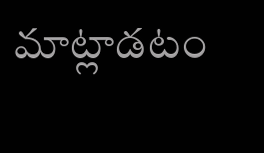మాట్లాడటం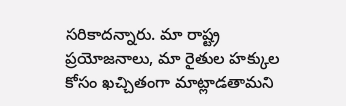సరికాదన్నారు. మా రాష్ట్ర ప్రయోజనాలు, మా రైతుల హక్కుల కోసం ఖచ్చితంగా మాట్లాడతామని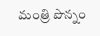మంత్రి పొన్నం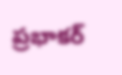ప్రభాకర్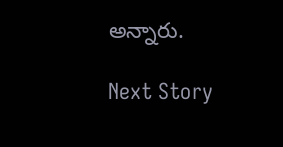అన్నారు.

Next Story